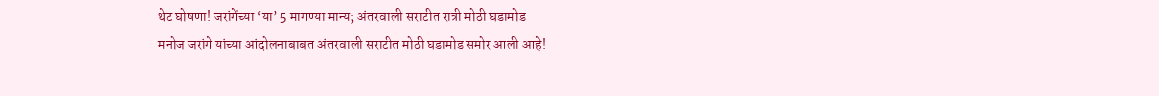थेट घोषणा! जरांगेंच्या ‘या’ 5 मागण्या मान्य; अंतरवाली सराटीत रात्री मोठी घडामोड
मनोज जरांगे यांच्या आंदोलनाबाबत अंतरवाली सराटीत मोठी घडामोड समोर आली आहे!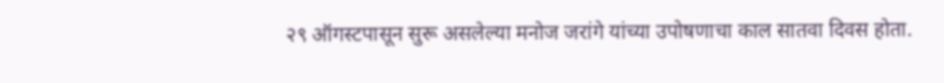२९ ऑगस्टपासून सुरू असलेल्या मनोज जरांगे यांच्या उपोषणाचा काल सातवा दिवस होता.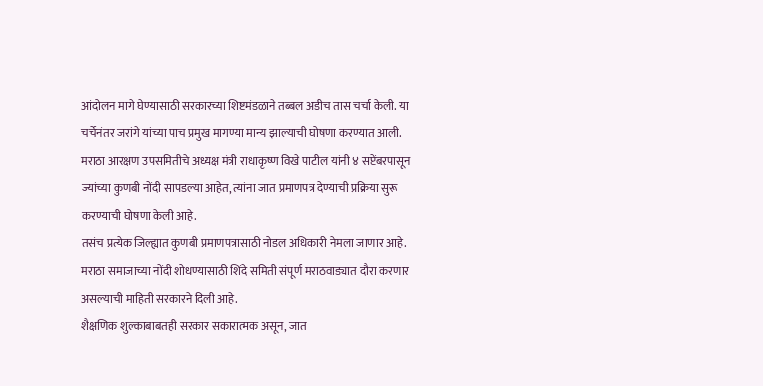आंदोलन मागे घेण्यासाठी सरकारच्या शिष्टमंडळाने तब्बल अडीच तास चर्चा केली. या चर्चेनंतर जरांगे यांच्या पाच प्रमुख मागण्या मान्य झाल्याची घोषणा करण्यात आली.
मराठा आरक्षण उपसमितीचे अध्यक्ष मंत्री राधाकृष्ण विखे पाटील यांनी ४ सप्टेंबरपासून ज्यांच्या कुणबी नोंदी सापडल्या आहेत, त्यांना जात प्रमाणपत्र देण्याची प्रक्रिया सुरू करण्याची घोषणा केली आहे.
तसंच प्रत्येक जिल्ह्यात कुणबी प्रमाणपत्रासाठी नोडल अधिकारी नेमला जाणार आहे. मराठा समाजाच्या नोंदी शोधण्यासाठी शिंदे समिती संपूर्ण मराठवाड्यात दौरा करणार असल्याची माहिती सरकारने दिली आहे.
शैक्षणिक शुल्काबाबतही सरकार सकारात्मक असून, जात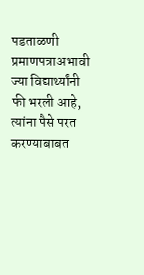पडताळणी प्रमाणपत्राअभावी ज्या विद्यार्थ्यांनी फी भरली आहे, त्यांना पैसे परत करण्याबाबत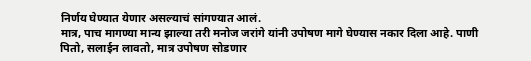निर्णय घेण्यात येणार असल्याचं सांगण्यात आलं.
मात्र, पाच मागण्या मान्य झाल्या तरी मनोज जरांगे यांनी उपोषण मागे घेण्यास नकार दिला आहे. पाणी पितो, सलाईन लावतो, मात्र उपोषण सोडणार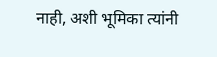नाही, अशी भूमिका त्यांनी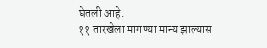घेतली आहे.
११ तारखेला मागण्या मान्य झाल्यास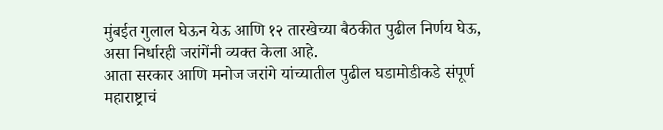मुंबईत गुलाल घेऊन येऊ आणि १२ तारखेच्या बैठकीत पुढील निर्णय घेऊ, असा निर्धारही जरांगेंनी व्यक्त केला आहे.
आता सरकार आणि मनोज जरांगे यांच्यातील पुढील घडामोडीकडे संपूर्ण महाराष्ट्राचं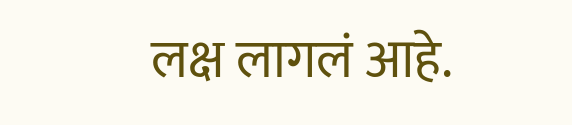लक्ष लागलं आहे.